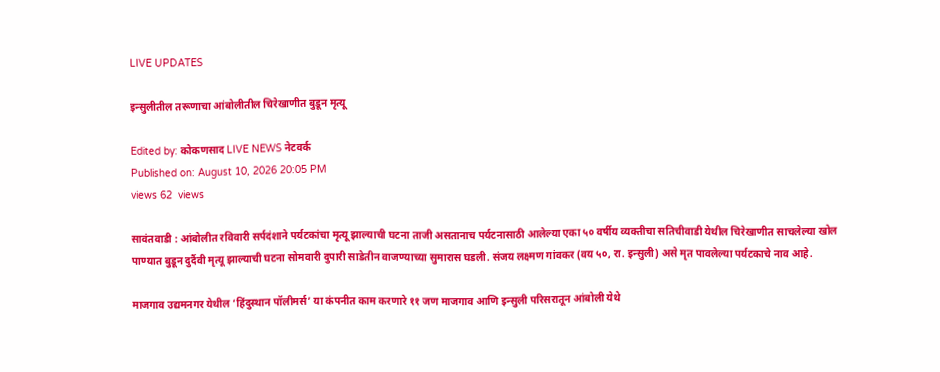LIVE UPDATES

इन्सुलीतील तरूणाचा आंबोलीतील चिरेखाणीत बुडून मृत्यू

Edited by: कोकणसाद LIVE NEWS नेटवर्क
Published on: August 10, 2026 20:05 PM
views 62  views

सावंतवाडी : आंबोलीत रविवारी सर्पदंशाने पर्यटकांचा मृत्यू झाल्याची घटना ताजी असतानाच पर्यटनासाठी आलेल्या एका ५० वर्षीय व्यक्तीचा सतिचीवाडी येथील चिरेखाणीत साचलेल्या खोल पाण्यात बुडून दुर्दैवी मृत्यू झाल्याची घटना सोमवारी दुपारी साडेतीन वाजण्याच्या सुमारास घडली. संजय लक्ष्मण गांवकर (वय ५०, रा. इन्सुली) असे मृत पावलेल्या पर्यटकाचे नाव आहे.

माजगाव उद्यमनगर येथील ‘हिंदुस्थान पॉलीमर्स’ या कंपनीत काम करणारे ११ जण माजगाव आणि इन्सुली परिसरातून आंबोली येथे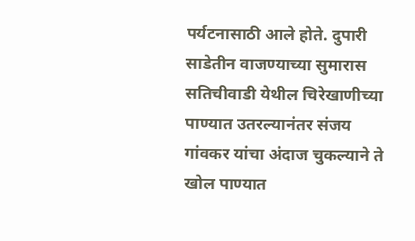पर्यटनासाठी आले होते. दुपारी साडेतीन वाजण्याच्या सुमारास सतिचीवाडी येथील चिरेखाणीच्या पाण्यात उतरल्यानंतर संजय गांवकर यांचा अंदाज चुकल्याने ते खोल पाण्यात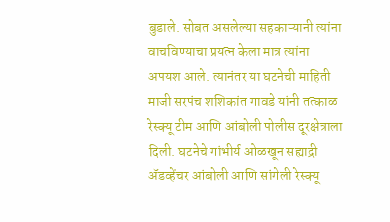बुडाले. सोबत असलेल्या सहकाऱ्यानी त्यांना वाचविण्याचा प्रयत्न केला मात्र त्यांना अपयश आले. त्यानंतर या घटनेची माहिती माजी सरपंच शशिकांत गावडे यांनी तत्काळ रेस्क्यू टीम आणि आंबोली पोलीस दूरक्षेत्राला दिली. घटनेचे गांभीर्य ओळखून सह्याद्री ॲडव्हेंचर आंबोली आणि सांगेली रेस्क्यू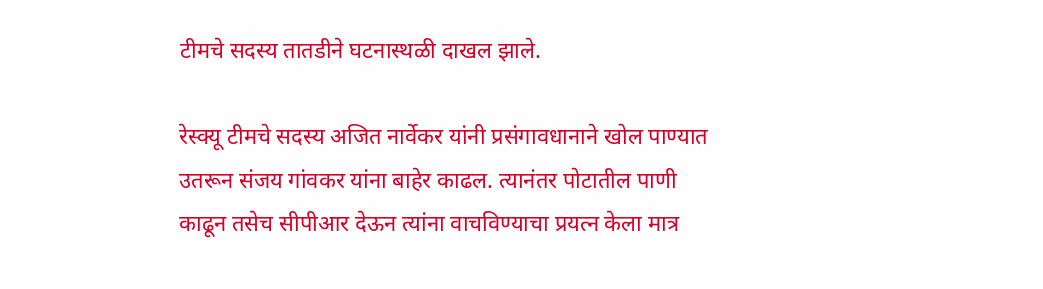टीमचे सदस्य तातडीने घटनास्थळी दाखल झाले.

रेस्क्यू टीमचे सदस्य अजित नार्वेकर यांनी प्रसंगावधानाने खोल पाण्यात उतरून संजय गांवकर यांना बाहेर काढल. त्यानंतर पोटातील पाणी काढून तसेच सीपीआर देऊन त्यांना वाचविण्याचा प्रयत्न केला मात्र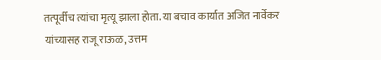तत्पूर्वीच त्यांचा मृत्यू झाला होता. या बचाव कार्यात अजित नार्वेकर यांच्यासह राजू राऊळ, उत्तम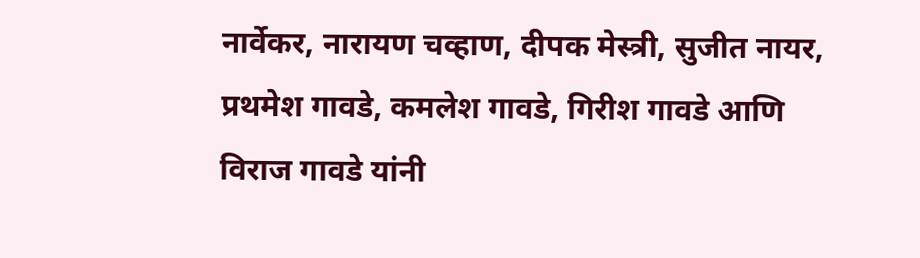नार्वेकर, नारायण चव्हाण, दीपक मेस्त्री, सुजीत नायर, प्रथमेश गावडे, कमलेश गावडे, गिरीश गावडे आणि विराज गावडे यांनी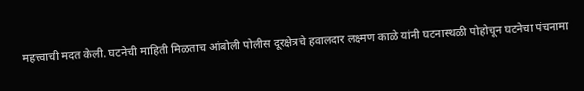महत्त्वाची मदत केली. घटनेची माहिती मिळताच आंबोली पोलीस दूरक्षेत्रचे हवालदार लक्ष्मण काळे यांनी घटनास्थळी पोहोचून घटनेचा पंचनामा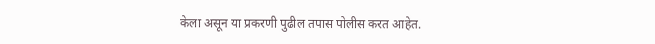केला असून या प्रकरणी पुढील तपास पोलीस करत आहेत.